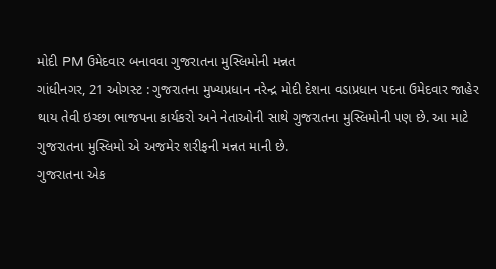મોદી PM ઉમેદવાર બનાવવા ગુજરાતના મુસ્લિમોની મન્નત
ગાંધીનગર, 21 ઓગસ્ટ : ગુજરાતના મુખ્યપ્રધાન નરેન્દ્ર મોદી દેશના વડાપ્રધાન પદના ઉમેદવાર જાહેર થાય તેવી ઇચ્છા ભાજપના કાર્યકરો અને નેતાઓની સાથે ગુજરાતના મુસ્લિમોની પણ છે. આ માટે ગુજરાતના મુસ્લિમો એ અજમેર શરીફની મન્નત માની છે.
ગુજરાતના એક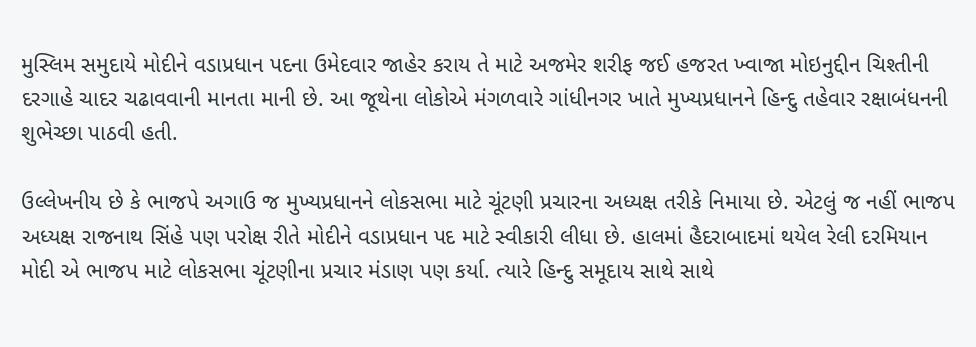મુસ્લિમ સમુદાયે મોદીને વડાપ્રધાન પદના ઉમેદવાર જાહેર કરાય તે માટે અજમેર શરીફ જઈ હજરત ખ્વાજા મોઇનુદ્દીન ચિશ્તીની દરગાહે ચાદર ચઢાવવાની માનતા માની છે. આ જૂથેના લોકોએ મંગળવારે ગાંધીનગર ખાતે મુખ્યપ્રધાનને હિન્દુ તહેવાર રક્ષાબંધનની શુભેચ્છા પાઠવી હતી.

ઉલ્લેખનીય છે કે ભાજપે અગાઉ જ મુખ્યપ્રધાનને લોકસભા માટે ચૂંટણી પ્રચારના અધ્યક્ષ તરીકે નિમાયા છે. એટલું જ નહીં ભાજપ અધ્યક્ષ રાજનાથ સિંહે પણ પરોક્ષ રીતે મોદીને વડાપ્રધાન પદ માટે સ્વીકારી લીધા છે. હાલમાં હૈદરાબાદમાં થયેલ રેલી દરમિયાન મોદી એ ભાજપ માટે લોકસભા ચૂંટણીના પ્રચાર મંડાણ પણ કર્યા. ત્યારે હિન્દુ સમૂદાય સાથે સાથે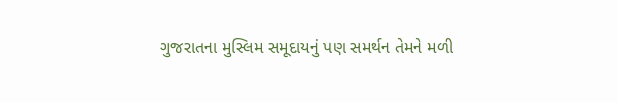ગુજરાતના મુસ્લિમ સમૂદાયનું પણ સમર્થન તેમને મળી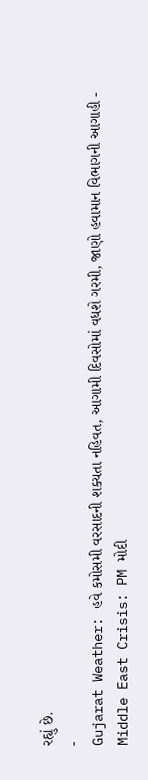રહ્યું છે.
-
Gujarat Weather: હવે કમોસમી વરસાદની શક્યતા નહિવત, આગામી દિવસોમાં વધશે ગરમી, જાણો હવામાન વિભાગની આગાહી -
Middle East Crisis: PM મોદી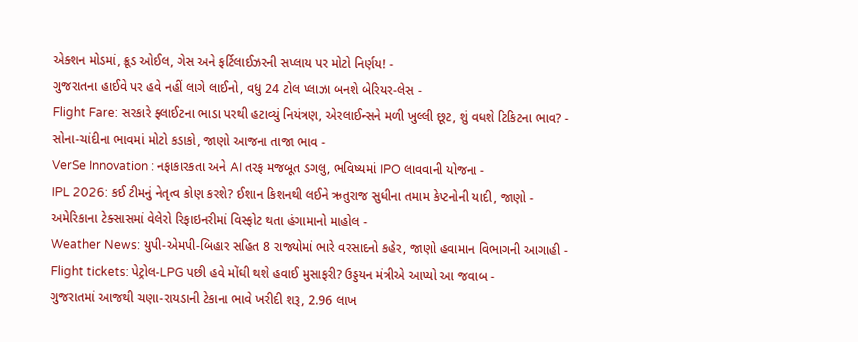એક્શન મોડમાં, ક્રૂડ ઓઈલ, ગેસ અને ફર્ટિલાઈઝરની સપ્લાય પર મોટો નિર્ણય! -
ગુજરાતના હાઈવે પર હવે નહીં લાગે લાઈનો, વધુ 24 ટોલ પ્લાઝા બનશે બેરિયર-લેસ -
Flight Fare: સરકારે ફ્લાઈટના ભાડા પરથી હટાવ્યું નિયંત્રણ, એરલાઈન્સને મળી ખુલ્લી છૂટ, શું વધશે ટિકિટના ભાવ? -
સોના-ચાંદીના ભાવમાં મોટો કડાકો, જાણો આજના તાજા ભાવ -
VerSe Innovation : નફાકારકતા અને AI તરફ મજબૂત ડગલુ, ભવિષ્યમાં IPO લાવવાની યોજના -
IPL 2026: કઈ ટીમનું નેતૃત્વ કોણ કરશે? ઈશાન કિશનથી લઈને ઋતુરાજ સુધીના તમામ કેપ્ટનોની યાદી, જાણો -
અમેરિકાના ટેક્સાસમાં વેલેરો રિફાઇનરીમાં વિસ્ફોટ થતા હંગામાનો માહોલ -
Weather News: યુપી-એમપી-બિહાર સહિત 8 રાજ્યોમાં ભારે વરસાદનો કહેર, જાણો હવામાન વિભાગની આગાહી -
Flight tickets: પેટ્રોલ-LPG પછી હવે મોંઘી થશે હવાઈ મુસાફરી? ઉડ્ડયન મંત્રીએ આપ્યો આ જવાબ -
ગુજરાતમાં આજથી ચણા-રાયડાની ટેકાના ભાવે ખરીદી શરૂ, 2.96 લાખ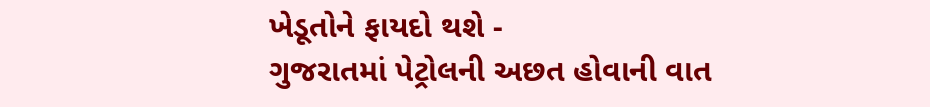ખેડૂતોને ફાયદો થશે -
ગુજરાતમાં પેટ્રોલની અછત હોવાની વાત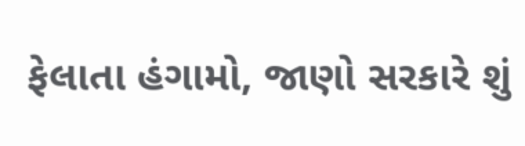ફેલાતા હંગામો, જાણો સરકારે શું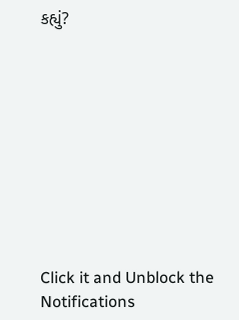કહ્યું?










Click it and Unblock the Notifications